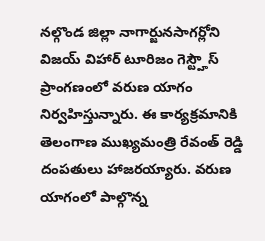నల్గొండ జిల్లా నాగార్జునసాగర్లోని విజయ్ విహార్ టూరిజం గెస్ట్హౌస్ ప్రాంగణంలో వరుణ యాగం నిర్వహిస్తున్నారు. ఈ కార్యక్రమానికి తెలంగాణ ముఖ్యమంత్రి రేవంత్ రెడ్డి దంపతులు హాజరయ్యారు. వరుణ యాగంలో పాల్గొన్న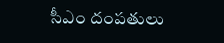సీఎం దంపతులు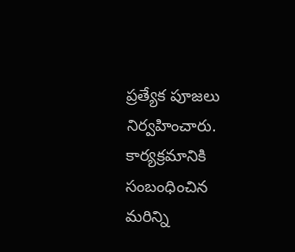ప్రత్యేక పూజలు నిర్వహించారు. కార్యక్రమానికి సంబంధించిన మరిన్ని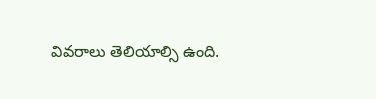వివరాలు తెలియాల్సి ఉంది.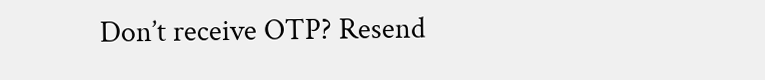Don’t receive OTP? Resend